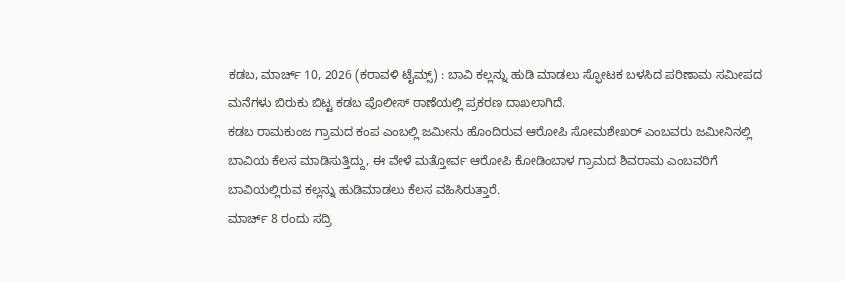ಕಡಬ, ಮಾರ್ಚ್ 10, 2026 (ಕರಾವಳಿ ಟೈಮ್ಸ್) : ಬಾವಿ ಕಲ್ಲನ್ನು ಹುಡಿ ಮಾಡಲು ಸ್ಫೋಟಕ ಬಳಸಿದ ಪರಿಣಾಮ ಸಮೀಪದ ಮನೆಗಳು ಬಿರುಕು ಬಿಟ್ಟ ಕಡಬ ಪೊಲೀಸ್ ಠಾಣೆಯಲ್ಲಿ ಪ್ರಕರಣ ದಾಖಲಾಗಿದೆ.
ಕಡಬ ರಾಮಕುಂಜ ಗ್ರಾಮದ ಕಂಪ ಎಂಬಲ್ಲಿ ಜಮೀನು ಹೊಂದಿರುವ ಆರೋಪಿ ಸೋಮಶೇಖರ್ ಎಂಬವರು ಜಮೀನಿನಲ್ಲಿ ಬಾವಿಯ ಕೆಲಸ ಮಾಡಿಸುತ್ತಿದ್ದು, ಈ ವೇಳೆ ಮತ್ತೋರ್ವ ಆರೋಪಿ ಕೋಡಿಂಬಾಳ ಗ್ರಾಮದ ಶಿವರಾಮ ಎಂಬವರಿಗೆ ಬಾವಿಯಲ್ಲಿರುವ ಕಲ್ಲನ್ನು ಹುಡಿಮಾಡಲು ಕೆಲಸ ವಹಿಸಿರುತ್ತಾರೆ.
ಮಾರ್ಚ್ 8 ರಂದು ಸದ್ರಿ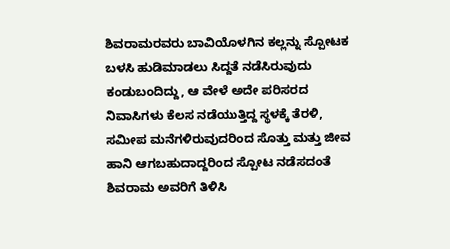ಶಿವರಾಮರವರು ಬಾವಿಯೊಳಗಿನ ಕಲ್ಲನ್ನು ಸ್ಪೋಟಕ ಬಳಸಿ ಹುಡಿಮಾಡಲು ಸಿದ್ದತೆ ನಡೆಸಿರುವುದು ಕಂಡುಬಂದಿದ್ದು, ಆ ವೇಳೆ ಅದೇ ಪರಿಸರದ ನಿವಾಸಿಗಳು ಕೆಲಸ ನಡೆಯುತ್ತಿದ್ದ ಸ್ಥಳಕ್ಕೆ ತೆರಳಿ, ಸಮೀಪ ಮನೆಗಳಿರುವುದರಿಂದ ಸೊತ್ತು ಮತ್ತು ಜೀವ ಹಾನಿ ಆಗಬಹುದಾದ್ದರಿಂದ ಸ್ಪೋಟ ನಡೆಸದಂತೆ ಶಿವರಾಮ ಅವರಿಗೆ ತಿಳಿಸಿ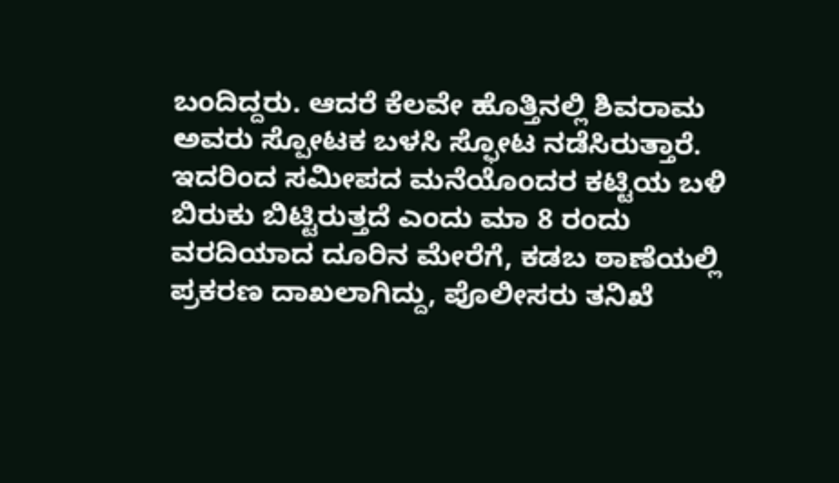ಬಂದಿದ್ದರು. ಆದರೆ ಕೆಲವೇ ಹೊತ್ತಿನಲ್ಲಿ ಶಿವರಾಮ ಅವರು ಸ್ಪೋಟಕ ಬಳಸಿ ಸ್ಫೋಟ ನಡೆಸಿರುತ್ತಾರೆ. ಇದರಿಂದ ಸಮೀಪದ ಮನೆಯೊಂದರ ಕಟ್ಟಿಯ ಬಳಿ ಬಿರುಕು ಬಿಟ್ಟಿರುತ್ತದೆ ಎಂದು ಮಾ 8 ರಂದು ವರದಿಯಾದ ದೂರಿನ ಮೇರೆಗೆ, ಕಡಬ ಠಾಣೆಯಲ್ಲಿ ಪ್ರಕರಣ ದಾಖಲಾಗಿದ್ದು, ಪೊಲೀಸರು ತನಿಖೆ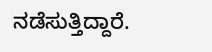ನಡೆಸುತ್ತಿದ್ದಾರೆ.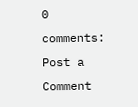0 comments:
Post a Comment